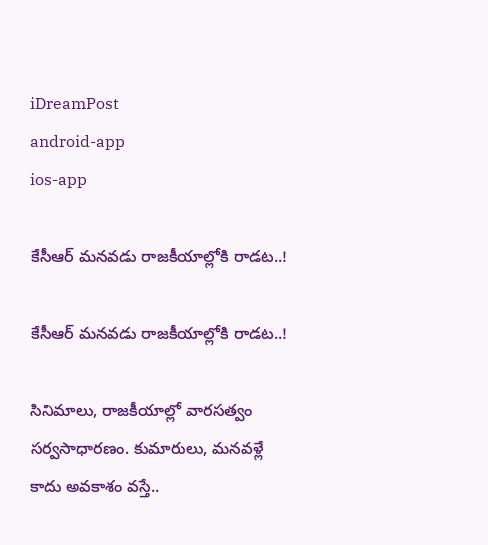iDreamPost
android-app
ios-app

కేసీఆర్‌ మనవడు రాజకీయాల్లోకి రాడట..!

కేసీఆర్‌ మనవడు రాజకీయాల్లోకి రాడట..!

సినిమాలు, రాజకీయాల్లో వారసత్వం సర్వసాధారణం. కుమారులు, మనవళ్లే కాదు అవకాశం వస్తే..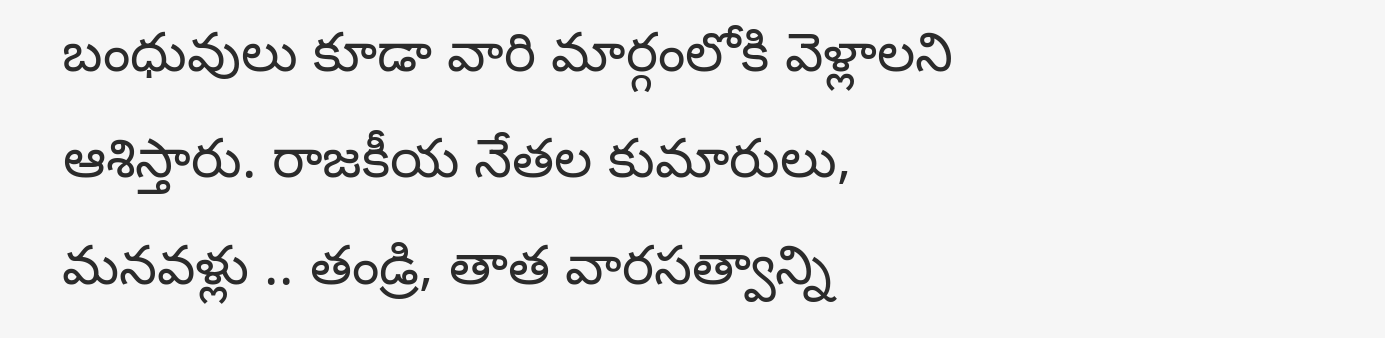బంధువులు కూడా వారి మార్గంలోకి వెళ్లాలని ఆశిస్తారు. రాజకీయ నేతల కుమారులు, మనవళ్లు .. తండ్రి, తాత వారసత్వాన్ని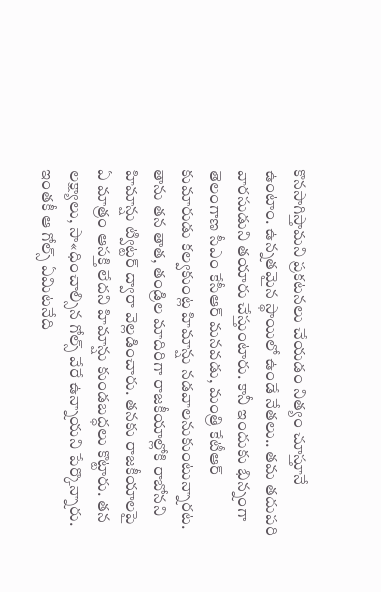కొనసాగిస్తామని ప్రకటనలు చేయడం నిత్యం చూస్తూనే ఉంటాం. ఉన్నతమైన స్థాయిలో ఉండే నేతలు.. తమ తదుపరి వారసుడుని తయారు చేస్తుంటారు. కానీ ఇందుకు భిన్నంగా తెలంగాణ సీఎం కేసీఆర్‌ మనవడు, మంత్రి కేటీఆర్‌ కుమారుడు కల్వకుంట్ల హిమాన్షు నడవాలనుకుంటున్నారట. తాను తన తాత, తండ్రిల మాదిరిగా రాజకీయాల్లోకి రాబోనని హిమాన్షు ట్విట్టర్‌ ద్వారా వెల్లడించారు. తనకు రాజకీయాలపై ఏ మాత్రం ఆసక్తి లేదని హిమాన్షు కుండబద్ధలు కొట్టారు. తన లక్ష్యాలు, సా«ధించాల్సిన గోల్స్‌ వేరే ఉన్నాయని పేర్కొన్నారు. ఇంతకీ ఆ గోల్స్‌ ఏమిటనేది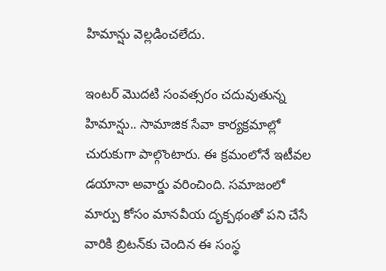హిమాన్షు వెల్లడించలేదు.

ఇంటర్‌ మొదటి సంవత్సరం చదువుతున్న హిమాన్షు.. సామాజిక సేవా కార్యక్రమాల్లో చురుకుగా పాల్గొంటారు. ఈ క్రమంలోనే ఇటీవల డయానా అవార్డు వరించింది. సమాజంలో మార్పు కోసం మానవీయ దృక్పథంతో పని చేసే వారికి బ్రిటన్‌కు చెందిన ఈ సంస్థ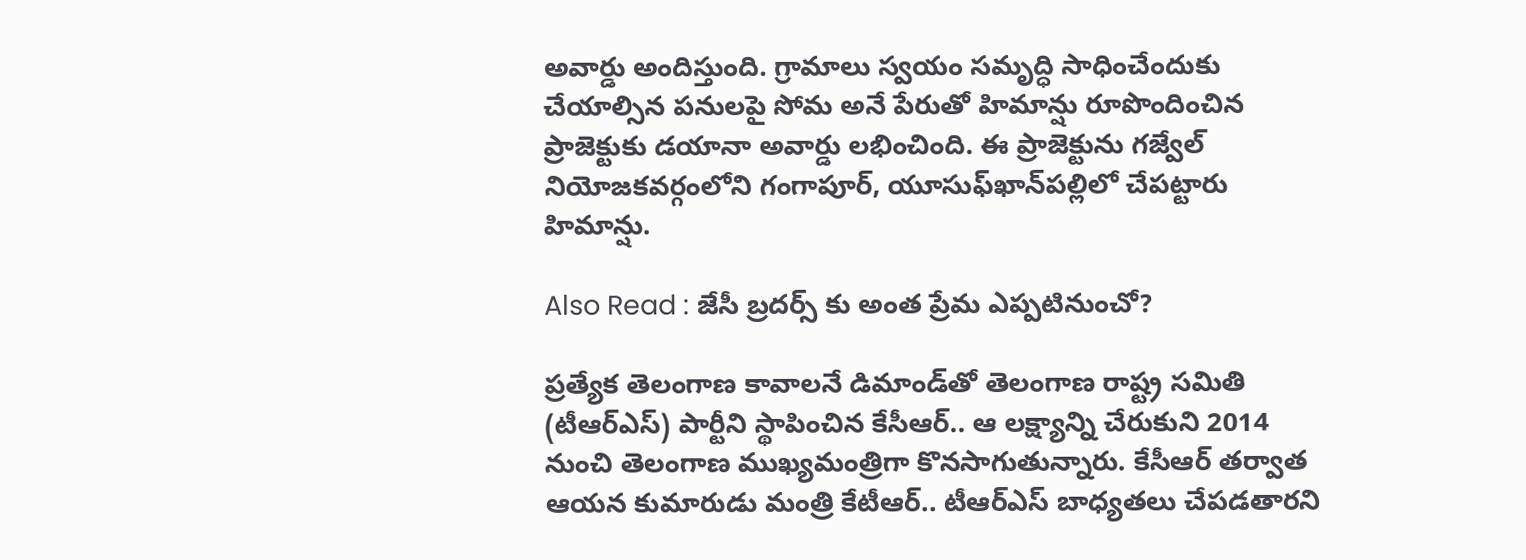అవార్డు అందిస్తుంది. గ్రామాలు స్వయం సమృద్ధి సాధించేందుకు చేయాల్సిన పనులపై సోమ అనే పేరుతో హిమాన్షు రూపొందించిన ప్రాజెక్టుకు డయానా అవార్డు లభించింది. ఈ ప్రాజెక్టును గజ్వేల్‌ నియోజకవర్గంలోని గంగాపూర్, యూసుఫ్‌ఖాన్‌పల్లిలో చేపట్టారు హిమాన్షు.

Also Read : జేసీ బ్రదర్స్ కు అంత ప్రేమ ఎప్పటినుంచో?

ప్రత్యేక తెలంగాణ కావాలనే డిమాండ్‌తో తెలంగాణ రాష్ట్ర సమితి (టీఆర్‌ఎస్‌) పార్టీని స్థాపించిన కేసీఆర్‌.. ఆ లక్ష్యాన్ని చేరుకుని 2014 నుంచి తెలంగాణ ముఖ్యమంత్రిగా కొనసాగుతున్నారు. కేసీఆర్‌ తర్వాత ఆయన కుమారుడు మంత్రి కేటీఆర్‌.. టీఆర్‌ఎస్‌ బాధ్యతలు చేపడతారని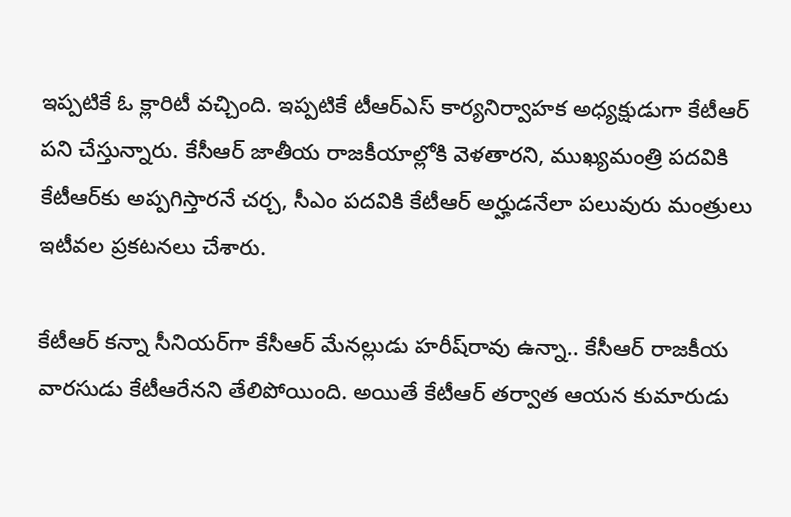ఇప్పటికే ఓ క్లారిటీ వచ్చింది. ఇప్పటికే టీఆర్‌ఎస్‌ కార్యనిర్వాహక అధ్యక్షుడుగా కేటీఆర్‌ పని చేస్తున్నారు. కేసీఆర్‌ జాతీయ రాజకీయాల్లోకి వెళతారని, ముఖ్యమంత్రి పదవికి కేటీఆర్‌కు అప్పగిస్తారనే చర్చ, సీఎం పదవికి కేటీఆర్‌ అర్హుడనేలా పలువురు మంత్రులు ఇటీవల ప్రకటనలు చేశారు.

కేటీఆర్‌ కన్నా సీనియర్‌గా కేసీఆర్‌ మేనల్లుడు హరీష్‌రావు ఉన్నా.. కేసీఆర్‌ రాజకీయ వారసుడు కేటీఆరేనని తేలిపోయింది. అయితే కేటీఆర్‌ తర్వాత ఆయన కుమారుడు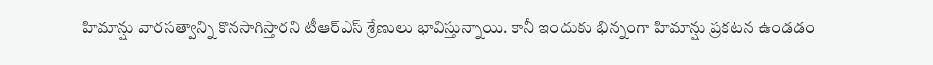హిమాన్షు వారసత్వాన్ని కొనసాగిస్తారని టీఆర్‌ఎస్‌ శ్రేణులు భావిస్తున్నాయి. కానీ ఇందుకు భిన్నంగా హిమాన్షు ప్రకటన ఉండడం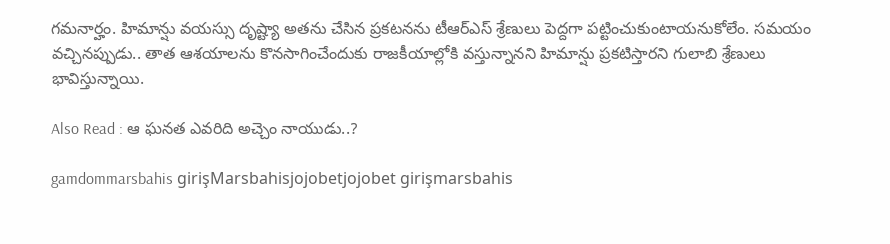గమనార్హం. హిమాన్షు వయస్సు దృష్ట్యా అతను చేసిన ప్రకటనను టీఆర్‌ఎస్‌ శ్రేణులు పెద్దగా పట్టించుకుంటాయనుకోలేం. సమయం వచ్చినప్పుడు.. తాత ఆశయాలను కొనసాగించేందుకు రాజకీయాల్లోకి వస్తున్నానని హిమాన్షు ప్రకటిస్తారని గులాబి శ్రేణులు భావిస్తున్నాయి.

Also Read : ఆ ఘనత ఎవరిది అచ్చెం నాయుడు..?

gamdommarsbahis girişMarsbahisjojobetjojobet girişmarsbahis